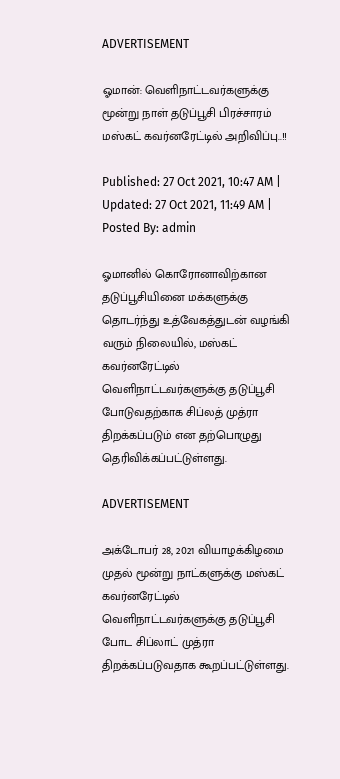ADVERTISEMENT

ஓமான்: வெளிநாட்டவர்களுக்கு மூன்று நாள் தடுப்பூசி பிரச்சாரம் மஸ்கட் கவர்னரேட்டில் அறிவிப்பு..!!

Published: 27 Oct 2021, 10:47 AM |
Updated: 27 Oct 2021, 11:49 AM |
Posted By: admin

ஓமானில் கொரோனாவிற்கான தடுப்பூசியினை மக்களுக்கு தொடர்ந்து உத்வேகத்துடன் வழங்கி வரும் நிலையில், மஸ்கட் கவர்னரேட்டில் வெளிநாட்டவர்களுக்கு தடுப்பூசி  போடுவதற்காக சிப்லத் முத்ரா திறக்கப்படும் என தற்பொழுது தெரிவிக்கப்பட்டுள்ளது.

ADVERTISEMENT

அக்டோபர் 28, 2021 வியாழக்கிழமை முதல் மூன்று நாட்களுக்கு மஸ்கட் கவர்னரேட்டில் வெளிநாட்டவர்களுக்கு தடுப்பூசி போட சிப்லாட் முத்ரா திறக்கப்படுவதாக கூறப்பட்டுள்ளது.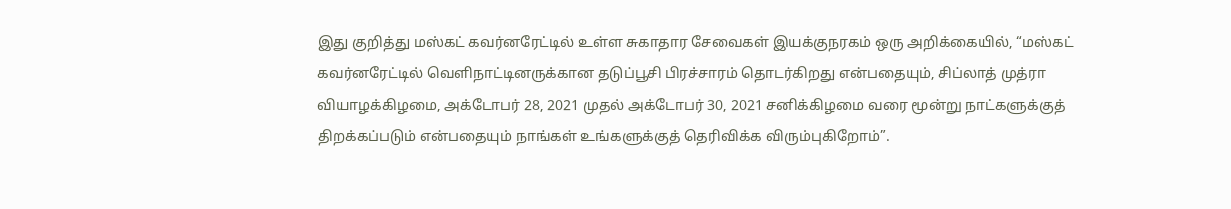இது குறித்து மஸ்கட் கவர்னரேட்டில் உள்ள சுகாதார சேவைகள் இயக்குநரகம் ஒரு அறிக்கையில், “மஸ்கட் கவர்னரேட்டில் வெளிநாட்டினருக்கான தடுப்பூசி பிரச்சாரம் தொடர்கிறது என்பதையும், சிப்லாத் முத்ரா வியாழக்கிழமை, அக்டோபர் 28, 2021 முதல் அக்டோபர் 30, 2021 சனிக்கிழமை வரை மூன்று நாட்களுக்குத் திறக்கப்படும் என்பதையும் நாங்கள் உங்களுக்குத் தெரிவிக்க விரும்புகிறோம்”.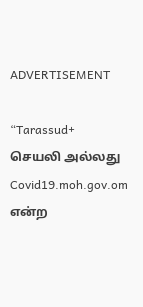ADVERTISEMENT

“Tarassud+ செயலி அல்லது Covid19.moh.gov.om என்ற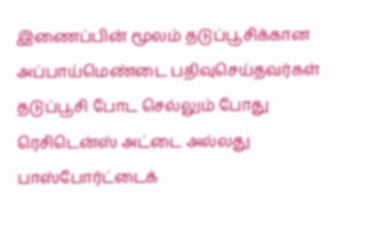இணைப்பின் மூலம் தடுப்பூசிக்கான அப்பாய்மெண்டை பதிவுசெய்தவர்கள் தடுப்பூசி போட செல்லும் போது ரெசிடென்ஸ் அட்டை அல்லது பாஸ்போர்ட்டைக்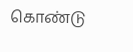கொண்டு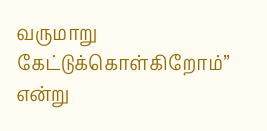வருமாறு கேட்டுக்கொள்கிறோம்” என்று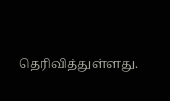தெரிவித்துள்ளது.